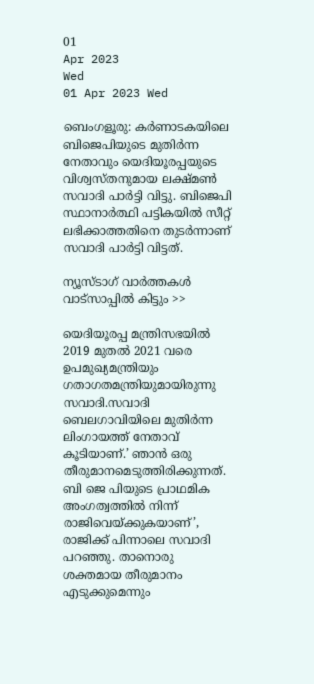01
Apr 2023
Wed
01 Apr 2023 Wed

ബെംഗളൂരു: കര്‍ണാടകയിലെ ബിജെപിയുടെ മുതിര്‍ന്ന നേതാവും യെദിയൂരപ്പയുടെ വിശ്വസ്തനുമായ ലക്ഷ്മണ്‍ സവാദി പാര്‍ട്ടി വിട്ടു. ബിജെപി സ്ഥാനാര്‍ത്ഥി പട്ടികയില്‍ സീറ്റ് ലഭിക്കാത്തതിനെ തുടര്‍ന്നാണ് സവാദി പാര്‍ട്ടി വിട്ടത്.

ന്യൂസ്ടാഗ് വാര്‍ത്തകള്‍ വാട്‌സാപ്പില്‍ കിട്ടും >>

യെദിയൂരപ്പ മന്ത്രിസഭയില്‍ 2019 മുതല്‍ 2021 വരെ ഉപമുഖ്യമന്ത്രിയും ഗതാഗതമന്ത്രിയുമായിരുന്നു സവാദി.സവാദി ബെലഗാവിയിലെ മുതിര്‍ന്ന ലിംഗായത്ത് നേതാവ് കൂടിയാണ്.’ ഞാന്‍ ഒരു തീരുമാനമെടുത്തിരിക്കുന്നത്. ബി ജെ പിയുടെ പ്രാഥമിക അംഗത്വത്തില്‍ നിന്ന് രാജിവെയ്ക്കുകയാണ്’, രാജിക്ക് പിന്നാലെ സവാദി പറഞ്ഞു. താനൊരു ശക്തമായ തീരുമാനം എടുക്കുമെന്നും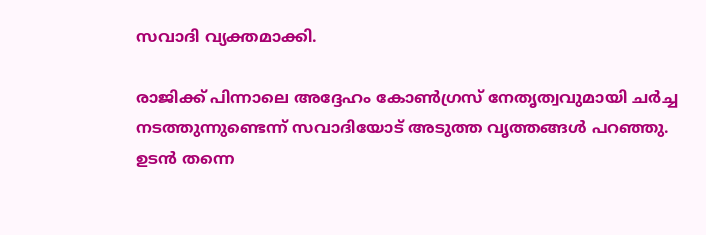സവാദി വ്യക്തമാക്കി.

രാജിക്ക് പിന്നാലെ അദ്ദേഹം കോണ്‍ഗ്രസ് നേതൃത്വവുമായി ചര്‍ച്ച നടത്തുന്നുണ്ടെന്ന് സവാദിയോട് അടുത്ത വൃത്തങ്ങള്‍ പറഞ്ഞു. ഉടന്‍ തന്നെ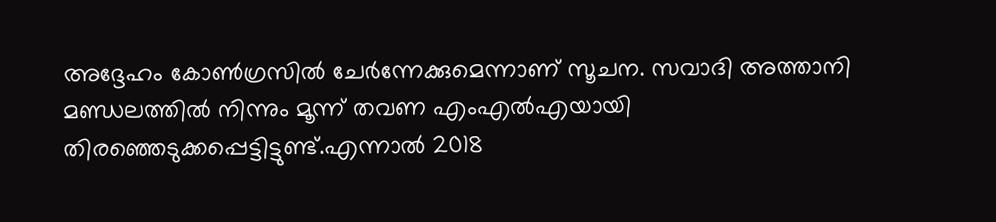അദ്ദേഹം കോണ്‍ഗ്രസില്‍ ചേര്‍ന്നേക്കുമെന്നാണ് സൂചന. സവാദി അത്താനി മണ്ഡലത്തില്‍ നിന്നും മൂന്ന് തവണ എംഎല്‍എയായി തിരഞ്ഞെടുക്കപ്പെട്ടിട്ടുണ്ട്.എന്നാല്‍ 2018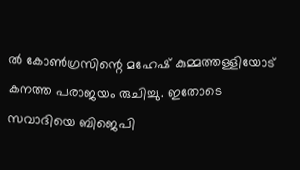ല്‍ കോണ്‍ഗ്രസിന്റെ മഹേഷ് കുമ്മത്തള്ളിയോട് കനത്ത പരാജയം രുചിച്ചു. ഇതോടെ സവാദിയെ ബിജെപി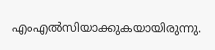എംഎല്‍സിയാക്കുകയായിരുന്നു.